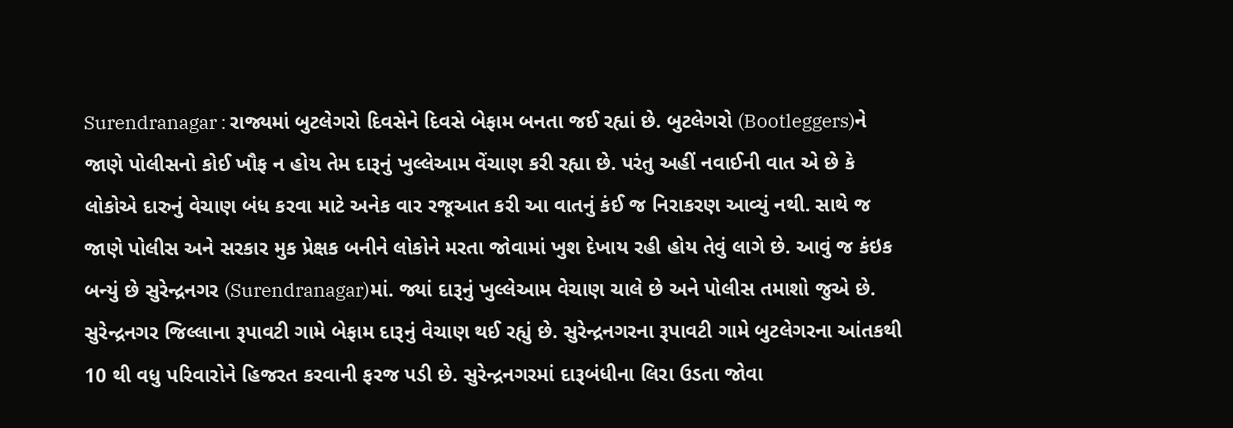Surendranagar : રાજ્યમાં બુટલેગરો દિવસેને દિવસે બેફામ બનતા જઈ રહ્યાં છે. બુટલેગરો (Bootleggers)ને જાણે પોલીસનો કોઈ ખૌફ ન હોય તેમ દારૂનું ખુલ્લેઆમ વેંચાણ કરી રહ્યા છે. પરંતુ અહીં નવાઈની વાત એ છે કે લોકોએ દારુનું વેચાણ બંધ કરવા માટે અનેક વાર રજૂઆત કરી આ વાતનું કંઈ જ નિરાકરણ આવ્યું નથી. સાથે જ જાણે પોલીસ અને સરકાર મુક પ્રેક્ષક બનીને લોકોને મરતા જોવામાં ખુશ દેખાય રહી હોય તેવું લાગે છે. આવું જ કંઇક બન્યું છે સુરેન્દ્રનગર (Surendranagar)માં. જ્યાં દારૂનું ખુલ્લેઆમ વેચાણ ચાલે છે અને પોલીસ તમાશો જુએ છે.
સુરેન્દ્રનગર જિલ્લાના રૂપાવટી ગામે બેફામ દારૂનું વેચાણ થઈ રહ્યું છે. સુરેન્દ્રનગરના રૂપાવટી ગામે બુટલેગરના આંતકથી 10 થી વધુ પરિવારોને હિજરત કરવાની ફરજ પડી છે. સુરેન્દ્રનગરમાં દારૂબંધીના લિરા ઉડતા જોવા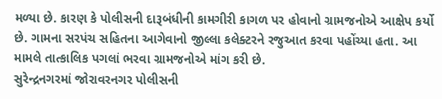મળ્યા છે. કારણ કે પોલીસની દારૂબંધીની કામગીરી કાગળ પર હોવાનો ગ્રામજનોએ આક્ષેપ કર્યો છે. ગામના સરપંચ સહિતના આગેવાનો જીલ્લા કલેક્ટરને રજુઆત કરવા પહોંચ્યા હતા. આ મામલે તાત્કાલિક પગલાં ભરવા ગ્રામજનોએ માંગ કરી છે.
સુરેન્દ્રનગરમાં જોરાવરનગર પોલીસની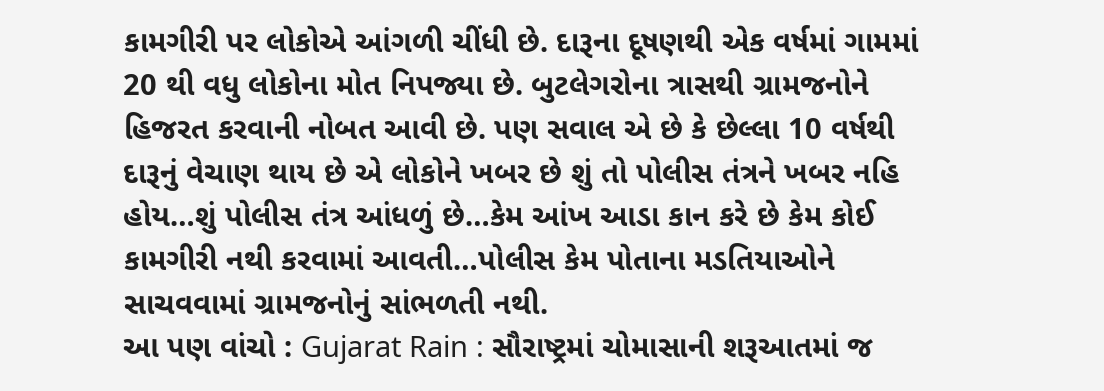કામગીરી પર લોકોએ આંગળી ચીંધી છે. દારૂના દૂષણથી એક વર્ષમાં ગામમાં 20 થી વધુ લોકોના મોત નિપજ્યા છે. બુટલેગરોના ત્રાસથી ગ્રામજનોને હિજરત કરવાની નોબત આવી છે. પણ સવાલ એ છે કે છેલ્લા 10 વર્ષથી દારૂનું વેચાણ થાય છે એ લોકોને ખબર છે શું તો પોલીસ તંત્રને ખબર નહિ હોય…શું પોલીસ તંત્ર આંધળું છે…કેમ આંખ આડા કાન કરે છે કેમ કોઈ કામગીરી નથી કરવામાં આવતી…પોલીસ કેમ પોતાના મડતિયાઓને સાચવવામાં ગ્રામજનોનું સાંભળતી નથી.
આ પણ વાંચો : Gujarat Rain : સૌરાષ્ટ્રમાં ચોમાસાની શરૂઆતમાં જ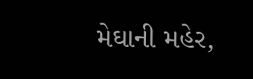મેઘાની મહેર,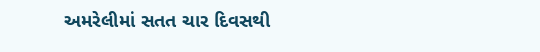અમરેલીમાં સતત ચાર દિવસથી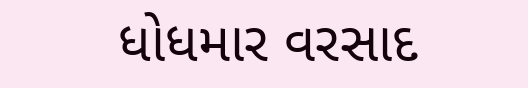ધોધમાર વરસાદ